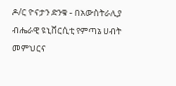ዶ/ር ዮናታን ድንቁ - በአውስትራሊያ ብሔራዊ ዩኒቨርሲቲ የምጣኔ ሀብት መምህርና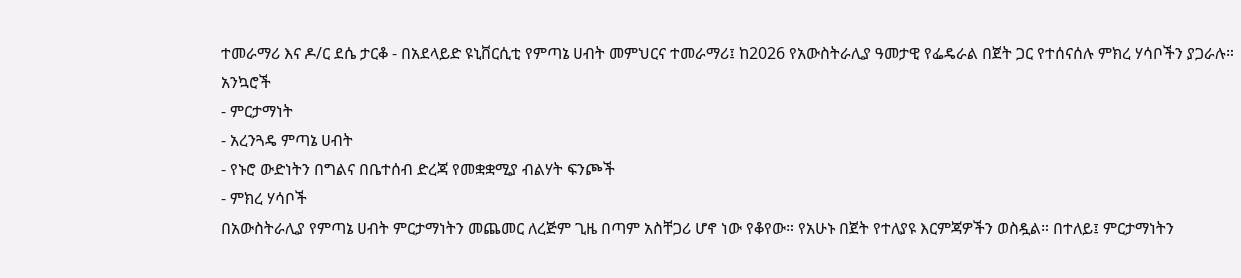ተመራማሪ እና ዶ/ር ደሴ ታርቆ - በአደላይድ ዩኒቨርሲቲ የምጣኔ ሀብት መምህርና ተመራማሪ፤ ከ2026 የአውስትራሊያ ዓመታዊ የፌዴራል በጀት ጋር የተሰናሰሉ ምክረ ሃሳቦችን ያጋራሉ።
አንኳሮች
- ምርታማነት
- አረንጓዴ ምጣኔ ሀብት
- የኑሮ ውድነትን በግልና በቤተሰብ ድረጃ የመቋቋሚያ ብልሃት ፍንጮች
- ምክረ ሃሳቦች
በአውስትራሊያ የምጣኔ ሀብት ምርታማነትን መጨመር ለረጅም ጊዜ በጣም አስቸጋሪ ሆኖ ነው የቆየው። የአሁኑ በጀት የተለያዩ እርምጃዎችን ወስዷል። በተለይ፤ ምርታማነትን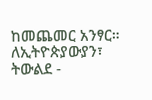ከመጨመር አንፃር። ለኢትዮጵያውያን፣ ትውልደ -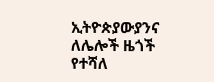ኢትዮጵያውያንና ለሌሎች ዜጎች የተሻለ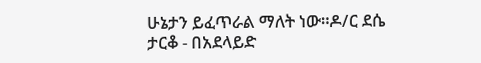ሁኔታን ይፈጥራል ማለት ነው።ዶ/ር ደሴ ታርቆ - በአደላይድ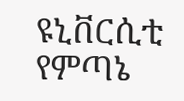ዩኒቨርሲቲ የምጣኔ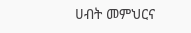ሀብት መምህርና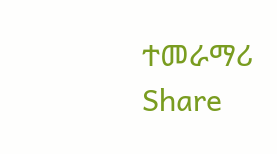ተመራማሪ
Share